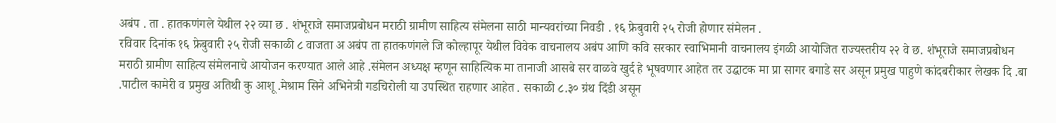अबंप . ता . हातकणंगले येथील २२ व्या छ . शंभूराजे समाजप्रबोधन मराठी ग्रामीण साहित्य संमेलना साठी मान्यवरांच्या निवडी . १६ फ्रेबुवारी २५ रोजी होणार संमेलन .
रविवार दिनांक १६ फ्रेबुवारी २५ रोजी सकाळी ८ वाजता अ अबंप ता हातकणंगले जि कोल्हापूर येथील विवेक वाचनालय अबंप आणि कवि सरकार स्वाभिमानी वाचनालय इंगळी आयोजित राज्यस्तरीय २२ वे छ. शंभूराजे समाजप्रबोधन मराठी ग्रामीण साहित्य संमेलनाचे आयोजन करण्यात आले आहे .संमेलन अध्यक्ष म्हणून साहित्यिक मा तानाजी आसबे सर वाळवे खुर्द हे भूषवणार आहेत तर उद्घाटक मा प्रा सागर बगाडे सर असून प्रमुख पाहुणे कांदबरीकार लेखक दि .बा .पाटील कामेरी व प्रमुख अतिथी कु आशू .मेश्राम सिने अभिनेत्री गडचिरोली या उपस्थित राहणार आहेत . सकाळी ८.३० ग्रंथ दिंडी असून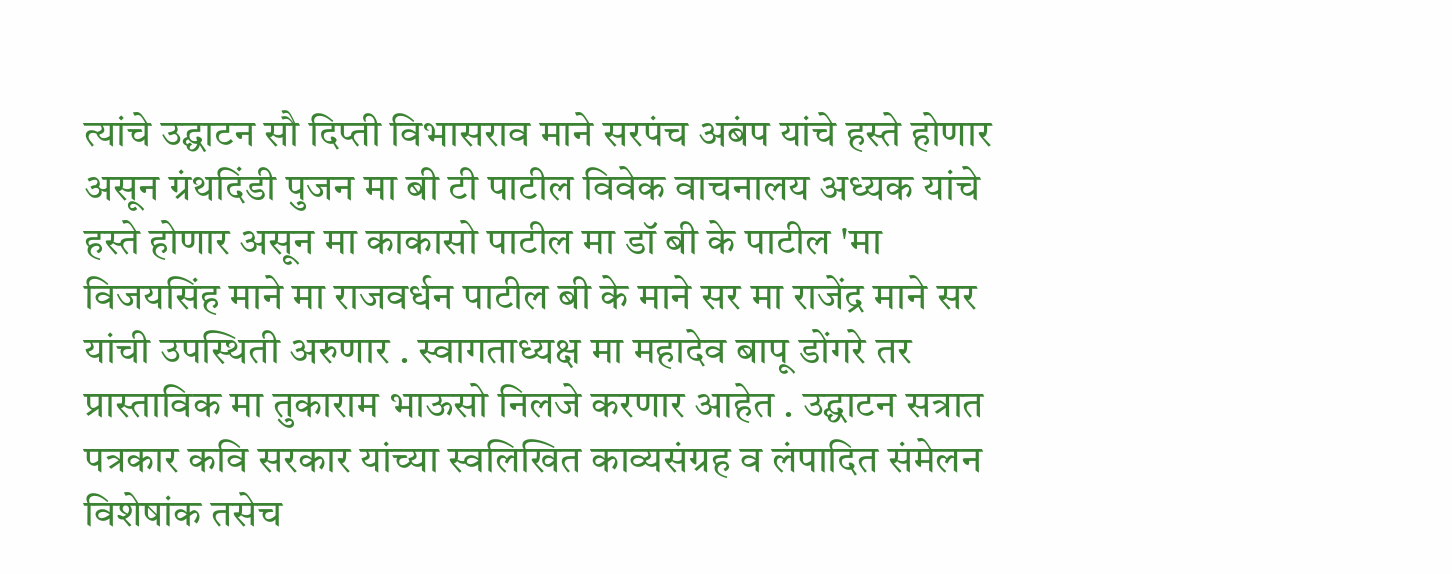त्यांचे उद्घाटन सौ दिप्ती विभासराव माने सरपंच अबंप यांचे हस्ते होणार असून ग्रंथदिंडी पुजन मा बी टी पाटील विवेक वाचनालय अध्यक यांचे हस्ते होणार असून मा काकासो पाटील मा डॉ बी के पाटील 'मा विजयसिंह माने मा राजवर्धन पाटील बी के माने सर मा राजेंद्र माने सर यांची उपस्थिती अरुणार . स्वागताध्यक्ष मा महादेव बापू डोंगरे तर प्रास्ताविक मा तुकाराम भाऊसो निलजे करणार आहेत . उद्घाटन सत्रात पत्रकार कवि सरकार यांच्या स्वलिखित काव्यसंग्रह व लंपादित संमेलन विशेषांक तसेच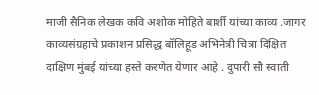माजी सैनिक लेखक कवि अशोक मोहिते बार्शी यांच्या काव्य .जागर काव्यसंग्रहाचे प्रकाशन प्रसिद्ध बॉलिहूड अभिनेत्री चित्रा दिक्षित दाक्षिण मुंबई यांच्या हस्ते करणेत येणार आहे . दुपारी सौ स्वाती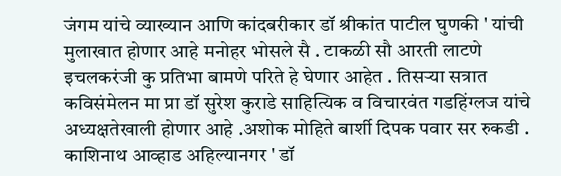जंगम यांचे व्याख्यान आणि कांदबरीकार डॉ श्रीकांत पाटील घुणकी ' यांची मुलाखात होणार आहे मनोहर भोसले सै . टाकळी सौ आरती लाटणे इचलकरंजी कु प्रतिभा बामणे परिते हे घेणार आहेत . तिसऱ्या सत्रात कविसंमेलन मा प्रा डॉ सुरेश कुराडे साहित्यिक व विचारवंत गडहिंग्लज यांचे अध्यक्षतेखाली होणार आहे .अशोक मोहिते बार्शी दिपक पवार सर रुकडी . काशिनाथ आव्हाड अहिल्यानगर ' डॉ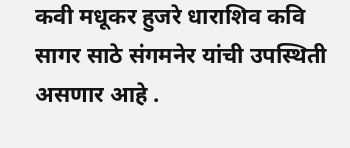कवी मधूकर हुजरे धाराशिव कवि सागर साठे संगमनेर यांची उपस्थिती असणार आहे .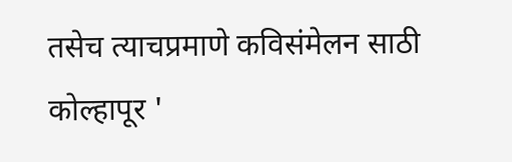तसेच त्याचप्रमाणे कविसंमेलन साठी कोल्हापूर '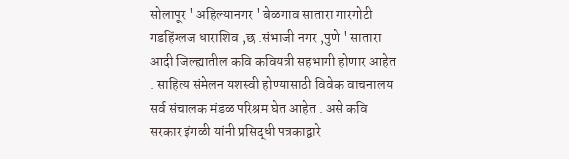सोलापूर ' अहिल्यानगर ' बेळगाव सातारा गारगोटी गडहिंग्लज धाराशिव ,छ .संभाजी नगर ,पुणे ' सातारा आदी जिल्ह्यातील कवि कवियत्री सहभागी होणार आहेत . साहित्य संमेलन यशस्वी होण्यासाठी विवेक वाचनालय सर्व संचालक मंडळ परिश्रम घेत आहेत . असे कवि सरकार इंगळी यांनी प्रसिद्धी पत्रकाद्वारे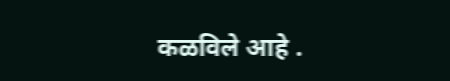कळविले आहे .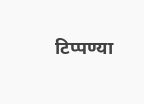टिप्पण्या